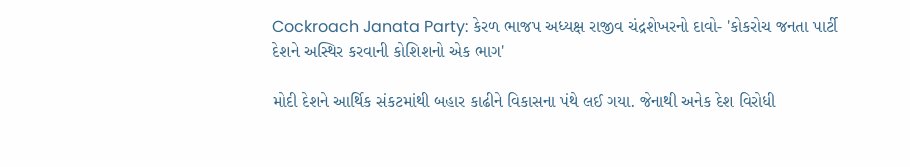Cockroach Janata Party: કેરળ ભાજપ અધ્યક્ષ રાજીવ ચંદ્રશેખરનો દાવો- 'કોકરોચ જનતા પાર્ટી દેશને અસ્થિર કરવાની કોશિશનો એક ભાગ'

મોદી દેશને આર્થિક સંકટમાંથી બહાર કાઢીને વિકાસના પંથે લઈ ગયા. જેનાથી અનેક દેશ વિરોધી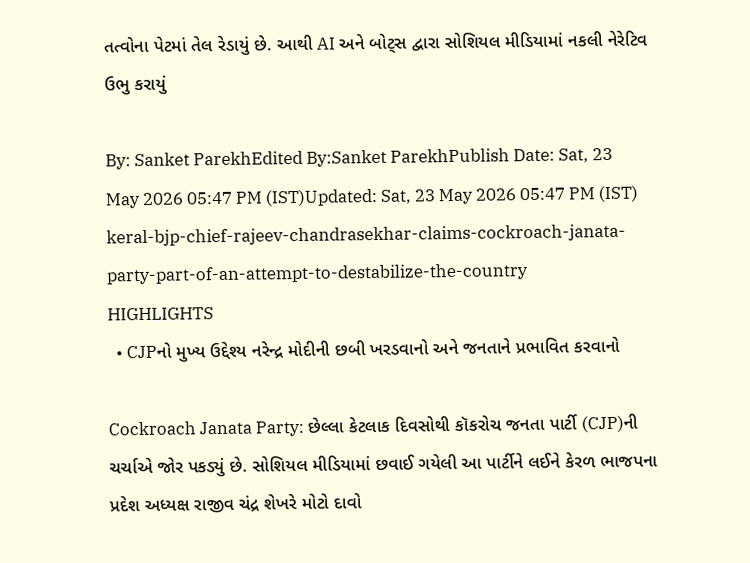તત્વોના પેટમાં તેલ રેડાયું છે. આથી AI અને બોટ્સ દ્વારા સોશિયલ મીડિયામાં નકલી નેરેટિવ ઉભુ કરાયું

By: Sanket ParekhEdited By:Sanket ParekhPublish Date: Sat, 23 May 2026 05:47 PM (IST)Updated: Sat, 23 May 2026 05:47 PM (IST)
keral-bjp-chief-rajeev-chandrasekhar-claims-cockroach-janata-party-part-of-an-attempt-to-destabilize-the-country
HIGHLIGHTS
  • CJPનો મુખ્ય ઉદ્દેશ્ય નરેન્દ્ર મોદીની છબી ખરડવાનો અને જનતાને પ્રભાવિત કરવાનો

Cockroach Janata Party: છેલ્લા કેટલાક દિવસોથી કૉકરોચ જનતા પાર્ટી (CJP)ની ચર્ચાએ જોર પકડ્યું છે. સોશિયલ મીડિયામાં છવાઈ ગયેલી આ પાર્ટીને લઈને કેરળ ભાજપના પ્રદેશ અધ્યક્ષ રાજીવ ચંદ્ર શેખરે મોટો દાવો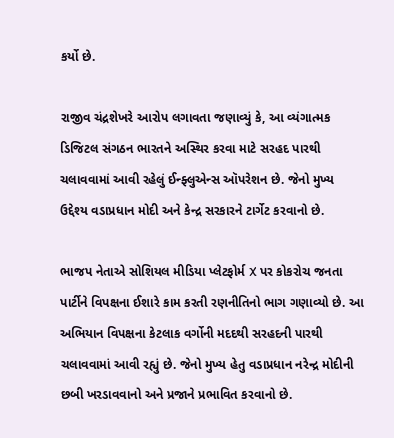કર્યો છે.

રાજીવ ચંદ્રશેખરે આરોપ લગાવતા જણાવ્યું કે, આ વ્યંગાત્મક ડિજિટલ સંગઠન ભારતને અસ્થિર કરવા માટે સરહદ પારથી ચલાવવામાં આવી રહેલું ઈન્ફ્લુએન્સ ઑપરેશન છે. જેનો મુખ્ય ઉદ્દેશ્ય વડાપ્રધાન મોદી અને કેન્દ્ર સરકારને ટાર્ગેટ કરવાનો છે.

ભાજપ નેતાએ સોશિયલ મીડિયા પ્લેટફોર્મ X પર કોકરોચ જનતા પાર્ટીને વિપક્ષના ઈશારે કામ કરતી રણનીતિનો ભાગ ગણાવ્યો છે. આ અભિયાન વિપક્ષના કેટલાક વર્ગોની મદદથી સરહદની પારથી ચલાવવામાં આવી રહ્યું છે. જેનો મુખ્ય હેતુ વડાપ્રધાન નરેન્દ્ર મોદીની છબી ખરડાવવાનો અને પ્રજાને પ્રભાવિત કરવાનો છે.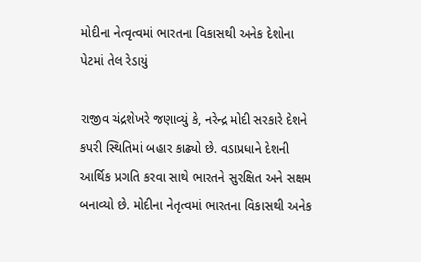મોદીના નેત્વૃત્વમાં ભારતના વિકાસથી અનેક દેશોના પેટમાં તેલ રેડાયું

રાજીવ ચંદ્રશેખરે જણાવ્યું કે, નરેન્દ્ર મોદી સરકારે દેશને કપરી સ્થિતિમાં બહાર કાઢ્યો છે. વડાપ્રધાને દેશની આર્થિક પ્રગતિ કરવા સાથે ભારતને સુરક્ષિત અને સક્ષમ બનાવ્યો છે. મોદીના નેતૃત્વમાં ભારતના વિકાસથી અનેક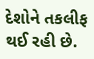દેશોને તકલીફ થઈ રહી છે.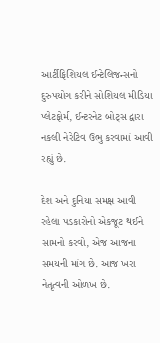આર્ટીફિશિયલ ઈન્ટેલિજન્સનો દુરુપયોગ કરીને સોશિયલ મીડિયા પ્લેટફોર્મ, ઈન્ટરનેટ બોટ્સ દ્વારા નકલી નેરેટિવ ઉભુ કરવામાં આવી રહ્યું છે.

દેશ અને દુનિયા સમક્ષ આવી રહેલા પડકારોનો એકજૂટ થઈને સામનો કરવો, એજ આજના સમયની માંગ છે. આજ ખરા નેતૃત્વની ઓળખ છે.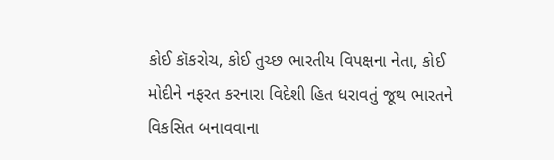કોઈ કૉકરોચ, કોઈ તુચ્છ ભારતીય વિપક્ષના નેતા, કોઈ મોદીને નફરત કરનારા વિદેશી હિત ધરાવતું જૂથ ભારતને વિકસિત બનાવવાના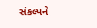સંકલ્પને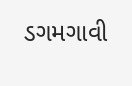ડગમગાવી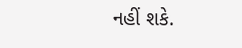નહીં શકે.